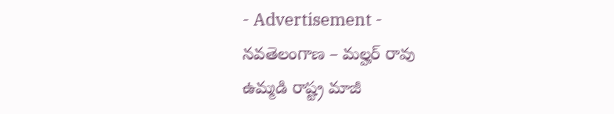- Advertisement -
నవతెలంగాణ – మల్హర్ రావు
ఉమ్మడి రాష్ట్ర మాజీ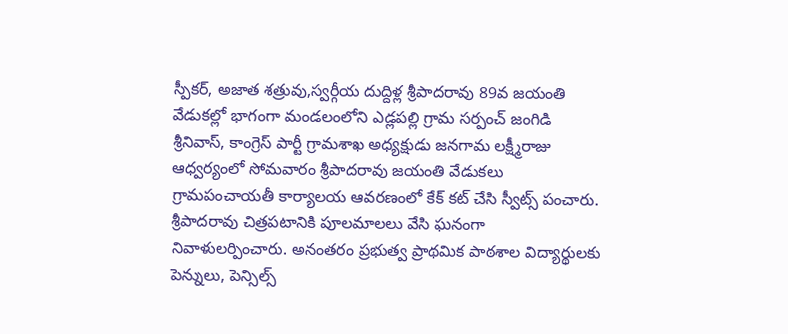స్పీకర్, అజాత శత్రువు,స్వర్గీయ దుద్దిళ్ల శ్రీపాదరావు 89వ జయంతి వేడుకల్లో భాగంగా మండలంలోని ఎడ్లపల్లి గ్రామ సర్పంచ్ జంగిడి శ్రీనివాస్, కాంగ్రెస్ పార్టీ గ్రామశాఖ అధ్యక్షుడు జనగామ లక్ష్మీరాజు ఆధ్వర్యంలో సోమవారం శ్రీపాదరావు జయంతి వేడుకలు గ్రామపంచాయతీ కార్యాలయ ఆవరణంలో కేక్ కట్ చేసి స్వీట్స్ పంచారు. శ్రీపాదరావు చిత్రపటానికి పూలమాలలు వేసి ఘనంగా నివాళులర్పించారు. అనంతరం ప్రభుత్వ ప్రాథమిక పాఠశాల విద్యార్థులకు పెన్నులు, పెన్సిల్స్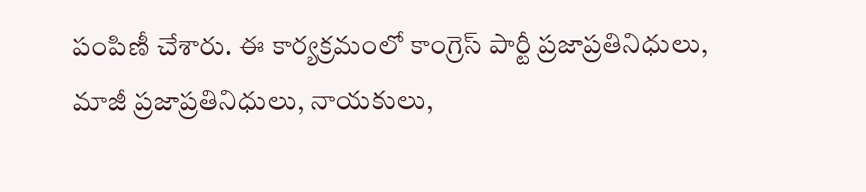పంపిణీ చేశారు. ఈ కార్యక్రమంలో కాంగ్రెస్ పార్టీ ప్రజాప్రతినిధులు, మాజీ ప్రజాప్రతినిధులు, నాయకులు,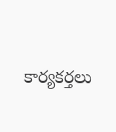కార్యకర్తలు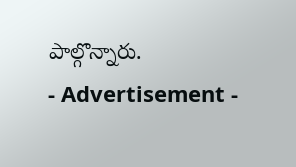పాల్గొన్నారు.
- Advertisement -